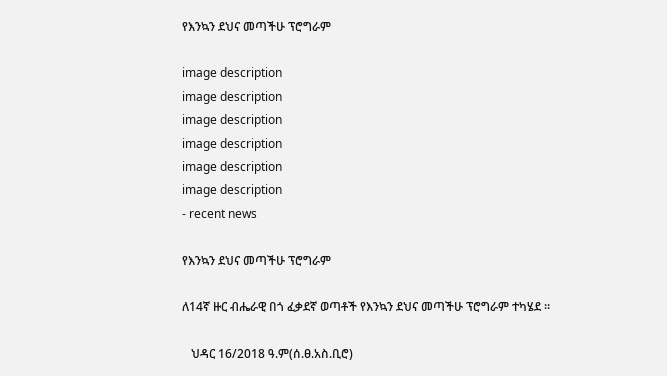የእንኳን ደህና መጣችሁ ፕሮግራም

image description
image description
image description
image description
image description
image description
- recent news

የእንኳን ደህና መጣችሁ ፕሮግራም

ለ14ኛ ዙር ብሔራዊ በጎ ፈቃደኛ ወጣቶች የእንኳን ደህና መጣችሁ ፕሮግራም ተካሄደ ።

   ህዳር 16/2018 ዓ.ም(ሰ.ፀ.አስ.ቢሮ)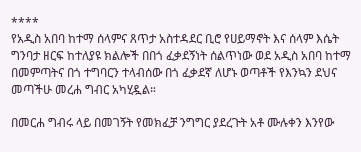****
የአዲስ አበባ ከተማ ሰላምና ጸጥታ አስተዳደር ቢሮ የሀይማኖት እና ሰላም እሴት ግንባታ ዘርፍ ከተለያዩ ክልሎች በበጎ ፈቃደኝነት ሰልጥነው ወደ አዲስ አበባ ከተማ በመምጣትና በጎ ተግባርን ተላብሰው በጎ ፈቃደኛ ለሆኑ ወጣቶች የእንኳን ደህና መጣችሁ መረሐ ግብር አካሂዷል።

በመርሐ ግብሩ ላይ በመገኝት የመክፈቻ ንግግር ያደረጉት አቶ ሙሉቀን እንየው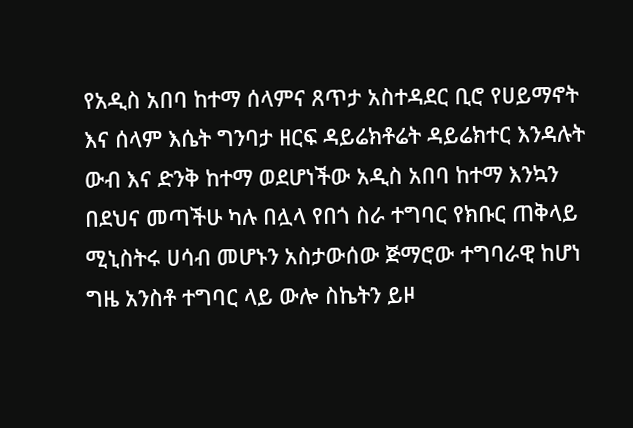የአዲስ አበባ ከተማ ሰላምና ጸጥታ አስተዳደር ቢሮ የሀይማኖት እና ሰላም እሴት ግንባታ ዘርፍ ዳይሬክቶሬት ዳይሬክተር እንዳሉት ውብ እና ድንቅ ከተማ ወደሆነችው አዲስ አበባ ከተማ እንኳን በደህና መጣችሁ ካሉ በሏላ የበጎ ስራ ተግባር የክቡር ጠቅላይ ሚኒስትሩ ሀሳብ መሆኑን አስታውሰው ጅማሮው ተግባራዊ ከሆነ ግዜ አንስቶ ተግባር ላይ ውሎ ስኬትን ይዞ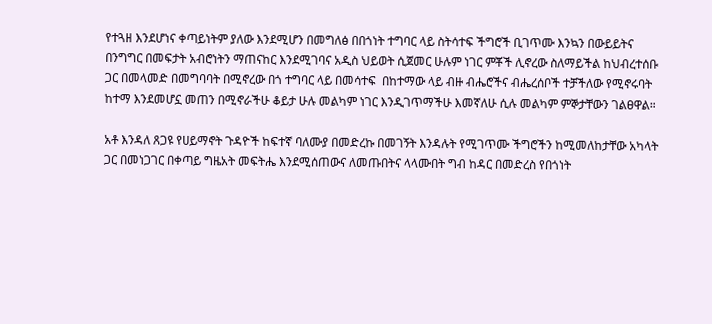የተጓዘ እንደሆነና ቀጣይነትም ያለው እንደሚሆን በመግለፅ በበጎነት ተግባር ላይ ስትሳተፍ ችግሮች ቢገጥሙ እንኳን በውይይትና በንግግር በመፍታት አብሮነትን ማጠናከር እንደሚገባና አዲስ ህይወት ሲጀመር ሁሉም ነገር ምቾች ሊኖረው ስለማይችል ከህብረተሰቡ ጋር በመላመድ በመግባባት በሚኖረው በጎ ተግባር ላይ በመሳተፍ  በከተማው ላይ ብዙ ብሔሮችና ብሔረሰቦች ተቻችለው የሚኖሩባት ከተማ እንደመሆኗ መጠን በሚኖራችሁ ቆይታ ሁሉ መልካም ነገር እንዲገጥማችሁ እመኛለሁ ሲሉ መልካም ምኞታቸውን ገልፀዋል።

አቶ እንዳለ ጸጋዩ የሀይማኖት ጉዳዮች ከፍተኛ ባለሙያ በመድረኩ በመገኝት እንዳሉት የሚገጥሙ ችግሮችን ከሚመለከታቸው አካላት ጋር በመነጋገር በቀጣይ ግዜአት መፍትሔ እንደሚሰጠውና ለመጡበትና ላላሙበት ግብ ከዳር በመድረስ የበጎነት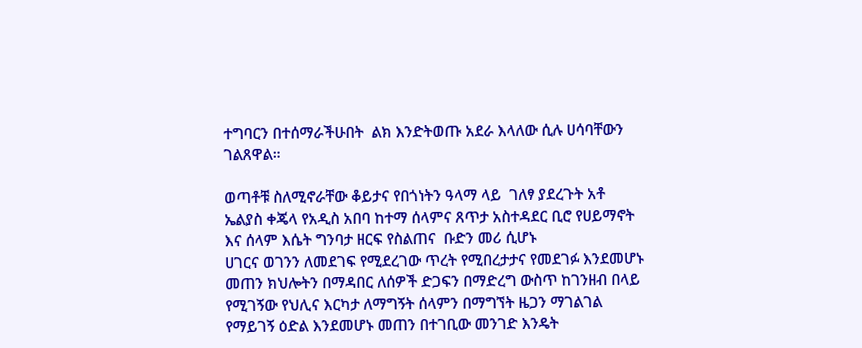ተግባርን በተሰማራችሁበት  ልክ እንድትወጡ አደራ እላለው ሲሉ ሀሳባቸውን ገልጸዋል።

ወጣቶቹ ስለሚኖራቸው ቆይታና የበጎነትን ዓላማ ላይ  ገለፃ ያደረጉት አቶ ኤልያስ ቀጄላ የአዲስ አበባ ከተማ ሰላምና ጸጥታ አስተዳደር ቢሮ የሀይማኖት እና ሰላም እሴት ግንባታ ዘርፍ የስልጠና  ቡድን መሪ ሲሆኑ
ሀገርና ወገንን ለመደገፍ የሚደረገው ጥረት የሚበረታታና የመደገፉ እንደመሆኑ መጠን ክህሎትን በማዳበር ለሰዎች ድጋፍን በማድረግ ውስጥ ከገንዘብ በላይ የሚገኝው የህሊና እርካታ ለማግኝት ሰላምን በማግኘት ዜጋን ማገልገል የማይገኝ ዕድል እንደመሆኑ መጠን በተገቢው መንገድ እንዴት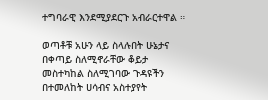ተግባራዊ እንደሚያደርጉ አብራርተዋል ።

ወጣቶቹ አሁን ላይ ስላሉበት ሁኔታና በቀጣይ ስለሚኖራቸው ቆይታ መስተካከል ስለሚገባው ጉዳዩችን በተመለከት ሀሳብና አስተያየት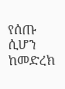የሰጡ ሲሆን ከመድረክ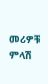መሪዎቹ ምላሽ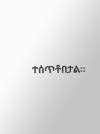ተሰጥቶበታል።